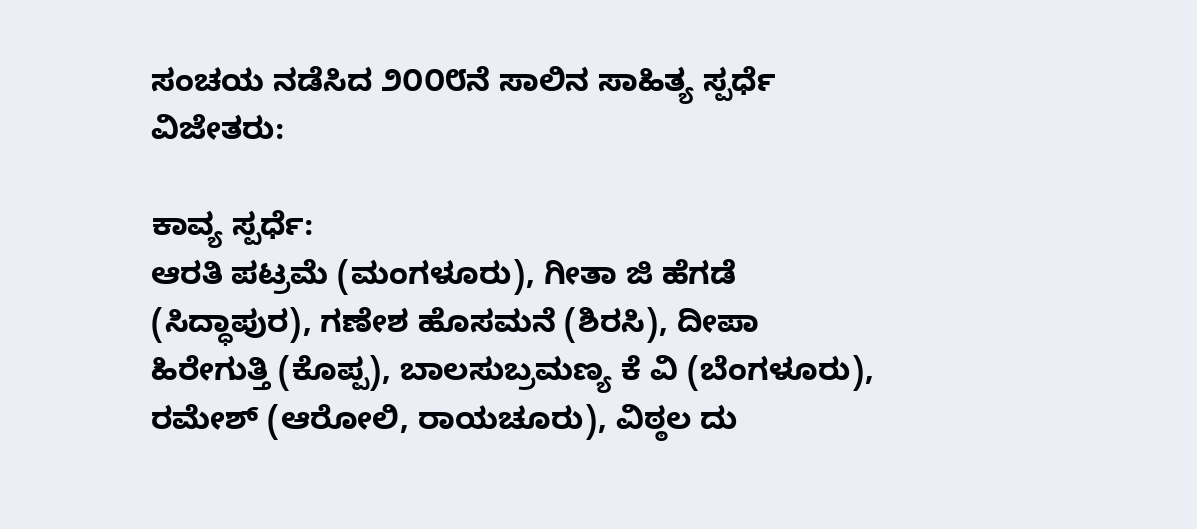ಸಂಚಯ ನಡೆಸಿದ ೨೦೦೮ನೆ ಸಾಲಿನ ಸಾಹಿತ್ಯ ಸ್ಪರ್ಧೆ ವಿಜೇತರು:

ಕಾವ್ಯ ಸ್ಪರ್ಧೆ:
ಆರತಿ ಪಟ್ರಮೆ (ಮಂಗಳೂರು), ಗೀತಾ ಜಿ ಹೆಗಡೆ (ಸಿದ್ಧಾಪುರ), ಗಣೇಶ ಹೊಸಮನೆ (ಶಿರಸಿ), ದೀಪಾ ಹಿರೇಗುತ್ತಿ (ಕೊಪ್ಪ), ಬಾಲಸುಬ್ರಮಣ್ಯ ಕೆ ವಿ (ಬೆಂಗಳೂರು), ರಮೇಶ್ (ಆರೋಲಿ, ರಾಯಚೂರು), ವಿಠ್ಠಲ ದು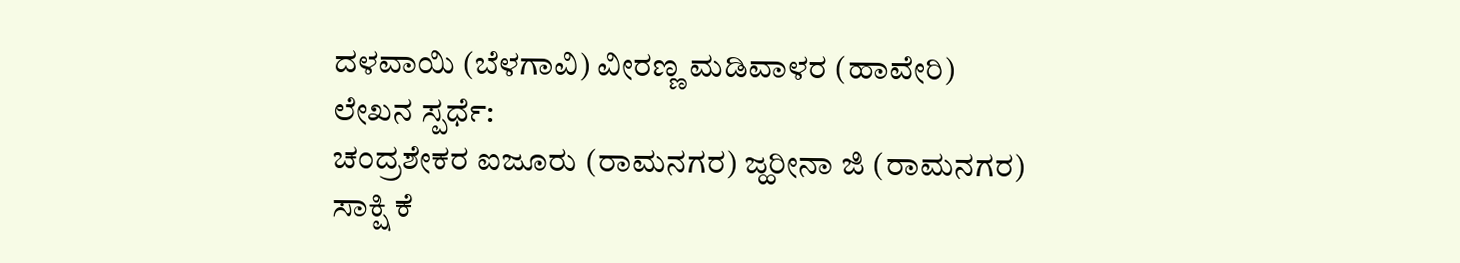ದಳವಾಯಿ (ಬೆಳಗಾವಿ) ವೀರಣ್ಣ ಮಡಿವಾಳರ (ಹಾವೇರಿ)
ಲೇಖನ ಸ್ಪರ್ಧೆ:
ಚಂದ್ರಶೇಕರ ಐಜೂರು (ರಾಮನಗರ) ಜ್ಹರೀನಾ ಜಿ (ರಾಮನಗರ) ಸಾಕ್ಷಿ ಕೆ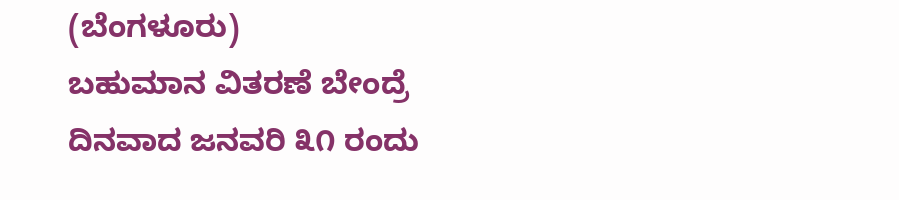(ಬೆಂಗಳೂರು)
ಬಹುಮಾನ ವಿತರಣೆ ಬೇಂದ್ರೆ ದಿನವಾದ ಜನವರಿ ೩೧ ರಂದು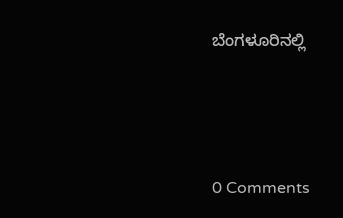ಬೆಂಗಳೂರಿನಲ್ಲಿ






0 Comments